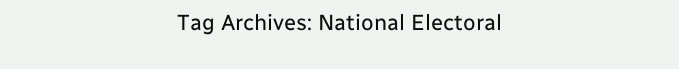Tag Archives: National Electoral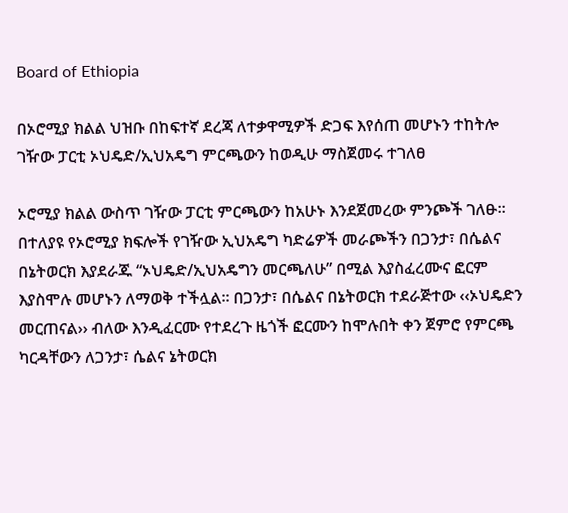Board of Ethiopia

በኦሮሚያ ክልል ህዝቡ በከፍተኛ ደረጃ ለተቃዋሚዎች ድጋፍ እየሰጠ መሆኑን ተከትሎ ገዥው ፓርቲ ኦህዴድ/ኢህአዴግ ምርጫውን ከወዲሁ ማስጀመሩ ተገለፀ

ኦሮሚያ ክልል ውስጥ ገዥው ፓርቲ ምርጫውን ከአሁኑ እንደጀመረው ምንጮች ገለፁ፡፡ በተለያዩ የኦሮሚያ ክፍሎች የገዥው ኢህአዴግ ካድሬዎች መራጮችን በጋንታ፣ በሴልና በኔትወርክ እያደራጁ “ኦህዴድ/ኢህአዴግን መርጫለሁ” በሚል እያስፈረሙና ፎርም እያስሞሉ መሆኑን ለማወቅ ተችሏል፡፡ በጋንታ፣ በሴልና በኔትወርክ ተደራጅተው ‹‹ኦህዴድን መርጠናል›› ብለው እንዲፈርሙ የተደረጉ ዜጎች ፎርሙን ከሞሉበት ቀን ጀምሮ የምርጫ ካርዳቸውን ለጋንታ፣ ሴልና ኔትወርክ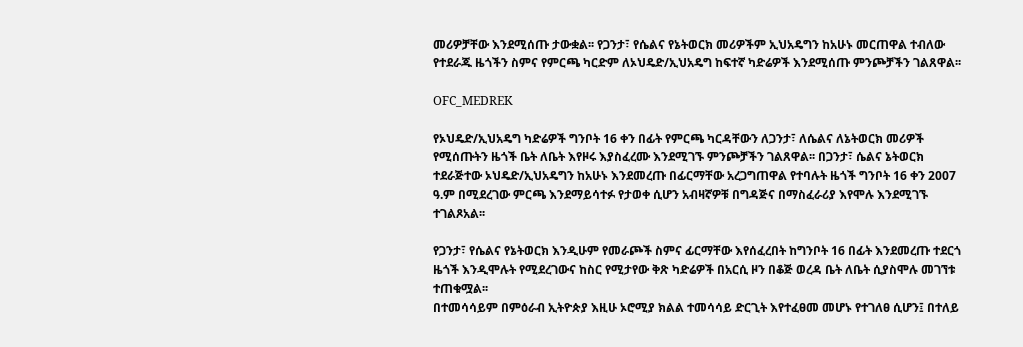መሪዎቻቸው እንደሚሰጡ ታውቋል፡፡ የጋንታ፣ የሴልና የኔትወርክ መሪዎችም ኢህአዴግን ከአሁኑ መርጠዋል ተብለው የተደራጁ ዜጎችን ስምና የምርጫ ካርድም ለኦህዴድ/ኢህአዴግ ከፍተኛ ካድሬዎች እንደሚሰጡ ምንጮቻችን ገልጸዋል፡፡

OFC_MEDREK

የኦህዴድ/ኢህአዴግ ካድሬዎች ግንቦት 16 ቀን በፊት የምርጫ ካርዳቸውን ለጋንታ፣ ለሴልና ለኔትወርክ መሪዎች የሚሰጡትን ዜጎች ቤት ለቤት እየዞሩ እያስፈረሙ እንደሚገኙ ምንጮቻችን ገልጸዋል፡፡ በጋንታ፣ ሴልና ኔትወርክ ተደራጅተው ኦህዴድ/ኢህአዴግን ከአሁኑ እንደመረጡ በፊርማቸው አረጋግጠዋል የተባሉት ዜጎች ግንቦት 16 ቀን 2007 ዓ.ም በሚደረገው ምርጫ እንደማይሳተፉ የታወቀ ሲሆን አብዛኛዎቹ በግዳጅና በማስፈራሪያ እየሞሉ እንደሚገኙ ተገልጾአል፡፡

የጋንታ፣ የሴልና የኔትወርክ እንዲሁም የመራጮች ስምና ፊርማቸው እየሰፈረበት ከግንቦት 16 በፊት እንደመረጡ ተደርጎ ዜጎች እንዲሞሉት የሚደረገውና ከስር የሚታየው ቅጽ ካድሬዎች በአርሲ ዞን በቆጅ ወረዳ ቤት ለቤት ሲያስሞሉ መገኘቱ ተጠቁሟል፡፡
በተመሳሳይም በምዕራብ ኢትዮጵያ እዚሁ ኦሮሚያ ክልል ተመሳሳይ ድርጊት እየተፈፀመ መሆኑ የተገለፀ ሲሆን፤ በተለይ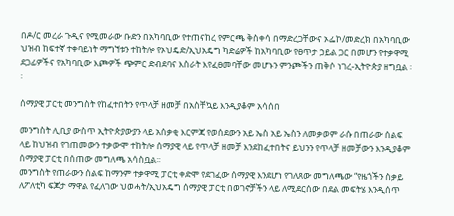በዶ/ር መረራ ጉዲና የሚመራው ቡድን በአካባቢው የተጠናከረ የምርጫ ቅስቀሳ በማድረጋቸውና ኦፌኮ/መድረክ በአካባቢው ህዝብ ከፍተኛ ተቀባይነት ማግኘቱን ተከትሎ የኦህዴድ/ኢህአዴግ ካድሬዎች ከአካባቢው የፀጥታ ኃይል ጋር በመሆን የተቃዋሚ ደጋፊዎችና የአካባቢው እጮዎች ጭምር ድብደባና እስራት እየፈፀመባቸው መሆኑን ምንጮችን ጠቅሶ ነገረ-ኢትዮጵያ ዘግቧል ፡፡

ሰማያዊ ፓርቲ መንግስት የከፈተበትን የጥላቻ ዘመቻ በአስቸኳይ እንዲያቆም አሳሰበ

መንግስት ሊቢያ ውስጥ ኢትዮጵያውያን ላይ አሰቃቂ እርምጃ የወሰደውን አይ ኤስ አይ ኤስን ለመቃወም ራሱ በጠራው ሰልፍ ላይ ከህዝብ የገጠመውን ተቃውሞ ተከትሎ ሰማያዊ ላይ የጥላቻ ዘመቻ እንደከፈተበትና ይህንን የጥላቻ ዘመቻውን እንዲያቆም ሰማያዊ ፓርቲ በሰጠው መግለጫ አሳስቧል፡፡
መንግስት የጠራውን ሰልፍ ከማንም ተቃዋሚ ፓርቲ ቀድሞ የደገፈው ሰማያዊ እንደሆነ የገለጸው መግለጫው “የዜጎችን ስቃይ ለፖለቲካ ፍጆታ ማዋል የፈለገው ህወሓት/ኢህአዴግ ሰማያዊ ፓርቲ በወገኖቻችን ላይ ለሚደርሰው በደል መፍትሄ እንዲሰጥ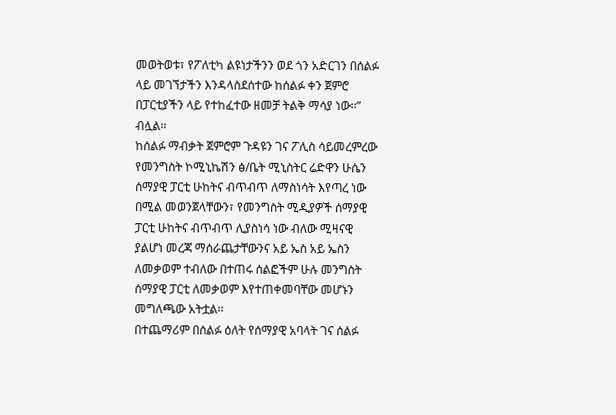መወትወቱ፣ የፖለቲካ ልዩነታችንን ወደ ጎን አድርገን በሰልፉ ላይ መገኘታችን እንዳላስደሰተው ከሰልፉ ቀን ጀምሮ በፓርቲያችን ላይ የተከፈተው ዘመቻ ትልቅ ማሳያ ነው፡፡” ብሏል፡፡
ከሰልፉ ማብቃት ጀምሮም ጉዳዩን ገና ፖሊስ ሳይመረምረው የመንግስት ኮሚኒኬሽን ፅ/ቤት ሚኒስትር ሬድዋን ሁሴን ሰማያዊ ፓርቲ ሁከትና ብጥብጥ ለማስነሳት እየጣረ ነው በሚል መወንጀላቸውን፣ የመንግስት ሚዲያዎች ሰማያዊ ፓርቲ ሁከትና ብጥብጥ ሊያስነሳ ነው ብለው ሚዛናዊ ያልሆነ መረጃ ማሰራጨታቸውንና አይ ኤስ አይ ኤስን ለመቃወም ተብለው በተጠሩ ሰልፎችም ሁሉ መንግስት ሰማያዊ ፓርቲ ለመቃወም እየተጠቀመባቸው መሆኑን መግለጫው አትቷል፡፡
በተጨማሪም በሰልፉ ዕለት የሰማያዊ አባላት ገና ሰልፉ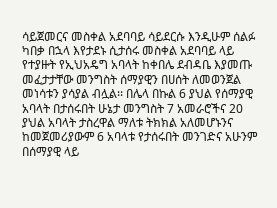ሳይጀመርና መስቀል አደባባይ ሳይደርሱ እንዲሁም ሰልፉ ካበቃ በኋላ እየታደኑ ሲታሰሩ መስቀል አደባባይ ላይ የተያዙት የኢህአዴግ አባላት ከቀበሌ ደብዳቤ እያመጡ መፈታታቸው መንግስት ሰማያዊን በሀሰት ለመወንጀል መነሳቱን ያሳያል ብሏል፡፡ በሌላ በኩል 6 ያህል የሰማያዊ አባላት በታሰሩበት ሁኔታ መንግስት 7 አመራሮችና 20 ያህል አባላት ታስረዋል ማለቱ ትክክል አለመሆኑንና ከመጀመሪያውም 6 አባላቱ የታሰሩበት መንገድና አሁንም በሰማያዊ ላይ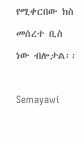የሚቀርበው ክስ መሰረተ ቢስ ነው ብሎታል፡፡

Semayawi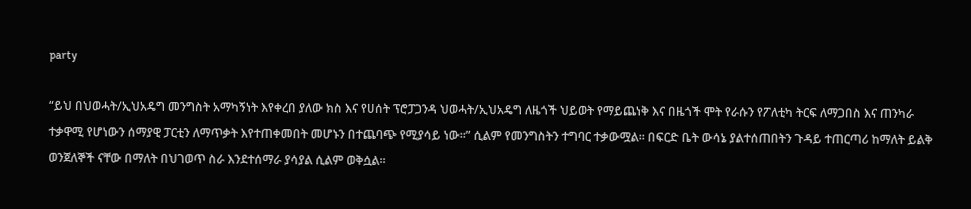party

“ይህ በህወሓት/ኢህአዴግ መንግስት አማካኝነት እየቀረበ ያለው ክስ እና የሀሰት ፕሮፓጋንዳ ህወሓት/ኢህአዴግ ለዜጎች ህይወት የማይጨነቅ እና በዜጎች ሞት የራሱን የፖለቲካ ትርፍ ለማጋበስ እና ጠንካራ ተቃዋሚ የሆነውን ሰማያዊ ፓርቲን ለማጥቃት እየተጠቀመበት መሆኑን በተጨባጭ የሚያሳይ ነው፡፡” ሲልም የመንግስትን ተግባር ተቃውሟል፡፡ በፍርድ ቤት ውሳኔ ያልተሰጠበትን ጉዳይ ተጠርጣሪ ከማለት ይልቅ ወንጀለኞች ናቸው በማለት በህገወጥ ስራ እንደተሰማራ ያሳያል ሲልም ወቅሷል፡፡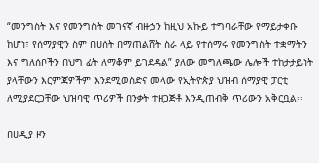“መንግስት እና የመንግስት መገናኛ ብዙኃን ከዚህ አኩይ ተግባራቸው የማይታቀቡ ከሆነ፣ የሰማያዊን ስም በሀሰት በማጠልሸት ስራ ላይ የተሰማሩ የመንግስት ተቋማትን እና ግለሰቦችን በህግ ፊት ለማቆም ይገደዳል” ያለው መግለጫው ሌሎች ተከታታይነት ያላቸውን እርምጃዎችም እንደሚወስድና መላው የኢትዮጵያ ህዝብ ሰማያዊ ፓርቲ ለሚያደርጋቸው ህዝባዊ ጥሪዎች በንቃት ተዘጋጅቶ እንዲጠብቅ ጥሪውን አቅርቧል፡፡

በሀዲያ ዞን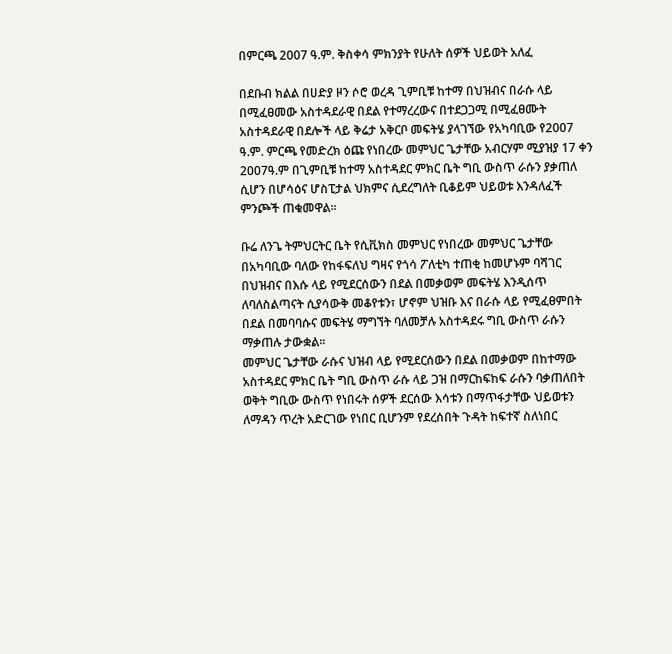በምርጫ 2007 ዓ.ም. ቅስቀሳ ምክንያት የሁለት ሰዎች ህይወት አለፈ

በደቡብ ክልል በሀድያ ዞን ሶሮ ወረዳ ጊምቢቹ ከተማ በህዝብና በራሱ ላይ በሚፈፀመው አስተዳደራዊ በደል የተማረረውና በተደጋጋሚ በሚፈፀሙት አስተዳደራዊ በደሎች ላይ ቅሬታ አቅርቦ መፍትሄ ያላገኘው የአካባቢው የ2007 ዓ.ም. ምርጫ የመድረክ ዕጩ የነበረው መምህር ጌታቸው አብርሃም ሚያዝያ 17 ቀን 2007ዓ.ም በጊምቢቹ ከተማ አስተዳደር ምክር ቤት ግቢ ውስጥ ራሱን ያቃጠለ ሲሆን በሆሳዕና ሆስፒታል ህክምና ሲደረግለት ቢቆይም ህይወቱ እንዳለፈች ምንጮች ጠቁመዋል፡፡

ቡሬ ለንጌ ትምህርትር ቤት የሲቪክስ መምህር የነበረው መምህር ጌታቸው በአካባቢው ባለው የከፋፍለህ ግዛና የጎሳ ፖለቲካ ተጠቂ ከመሆኑም ባሻገር በህዝብና በእሱ ላይ የሚደርሰውን በደል በመቃወም መፍትሄ እንዲሰጥ ለባለስልጣናት ሲያሳውቅ መቆየቱን፣ ሆኖም ህዝቡ እና በራሱ ላይ የሚፈፀምበት በደል በመባባሱና መፍትሄ ማግኘት ባለመቻሉ አስተዳደሩ ግቢ ውስጥ ራሱን ማቃጠሉ ታውቋል፡፡
መምህር ጌታቸው ራሱና ህዝብ ላይ የሚደርሰውን በደል በመቃወም በከተማው አስተዳደር ምክር ቤት ግቢ ውስጥ ራሱ ላይ ጋዝ በማርከፍከፍ ራሱን ባቃጠለበት ወቅት ግቢው ውስጥ የነበሩት ሰዎች ደርሰው እሳቱን በማጥፋታቸው ህይወቱን ለማዳን ጥረት አድርገው የነበር ቢሆንም የደረሰበት ጉዳት ከፍተኛ ስለነበር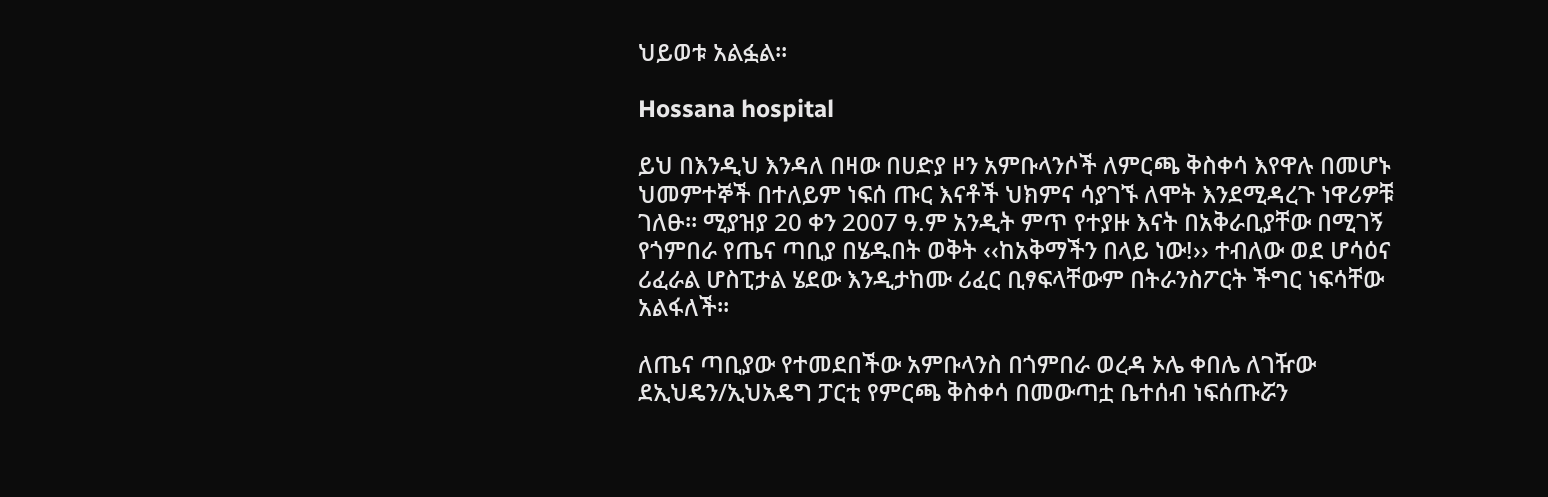ህይወቱ አልፏል፡፡

Hossana hospital

ይህ በእንዲህ እንዳለ በዛው በሀድያ ዞን አምቡላንሶች ለምርጫ ቅስቀሳ እየዋሉ በመሆኑ ህመምተኞች በተለይም ነፍሰ ጡር እናቶች ህክምና ሳያገኙ ለሞት እንደሚዳረጉ ነዋሪዎቹ ገለፁ፡፡ ሚያዝያ 20 ቀን 2007 ዓ.ም አንዲት ምጥ የተያዙ እናት በአቅራቢያቸው በሚገኝ የጎምበራ የጤና ጣቢያ በሄዱበት ወቅት ‹‹ከአቅማችን በላይ ነው!›› ተብለው ወደ ሆሳዕና ሪፈራል ሆስፒታል ሄደው እንዲታከሙ ሪፈር ቢፃፍላቸውም በትራንስፖርት ችግር ነፍሳቸው አልፋለች፡፡

ለጤና ጣቢያው የተመደበችው አምቡላንስ በጎምበራ ወረዳ ኦሌ ቀበሌ ለገዥው ደኢህዴን/ኢህአዴግ ፓርቲ የምርጫ ቅስቀሳ በመውጣቷ ቤተሰብ ነፍሰጡሯን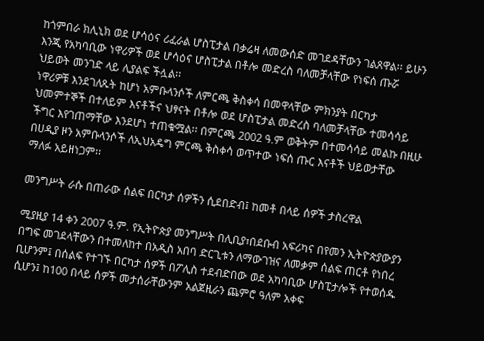ከጎምበራ ክሊኒክ ወደ ሆሳዕና ሪፈራል ሆስፒታል በቃሬዛ ለመውሰድ መገደዳቸውን ገልጸዋል፡፡ ይሁን እንጂ የአካባቢው ነዋሪዎች ወደ ሆሳዕና ሆስፒታል በቶሎ መድረስ ባለመቻላቸው የነፍሰ ጡሯ ህይወት መንገድ ላይ ሊያልፍ ችሏል፡፡
ነዋሪዎቹ እንደገለጹት ከሆነ አምቡላንሶች ለምርጫ ቅስቀሳ በመዋላቸው ምክንያት በርካታ ህመምተኞች በተለይም እናቶችና ህፃናት በቶሎ ወደ ሆስፒታል መድረስ ባለመቻላቸው ተመሳሳይ ችግር እየገጠማቸው እንደሆነ ተጠቁሟል፡፡ በምርጫ 2002 ዓ.ም ወቅትም በተመሳሳይ መልኩ በዚሁ በሀዲያ ዞን አምቡላንሶች ለኢህአዴግ ምርጫ ቅስቀሳ ወጥተው ነፍሰ ጡር እናቶች ህይወታቸው ማለፉ አይዘነጋም፡፡

መንግሥት ራሱ በጠራው ሰልፍ በርካታ ሰዎችን ሲደበድብ፤ ከመቶ በላይ ሰዎች ታስረዋል

ሚያዚያ 14 ቀን 2007 ዓ.ም. የኢትዮጵያ መንግሥት በሊቢያ፣በደቡብ አፍሪካና በየመን ኢትዮጵያውያን በግፍ መገደላቸውን በተመለከተ በአዲስ አበባ ድርጊቱን ለማውገዝና ለመቃም ሰልፍ ጠርቶ የነበረ ቢሆንም፤ በሰልፍ የተገኙ በርካታ ሰዎች በፖሊስ ተደብድበው ወደ አካባቢው ሆስፒታሎች የተወሰዱ ሲሆን፤ ከ100 በላይ ሰዎች መታሰራቸውንም አልጀዚራን ጨምሮ ዓለም አቀፍ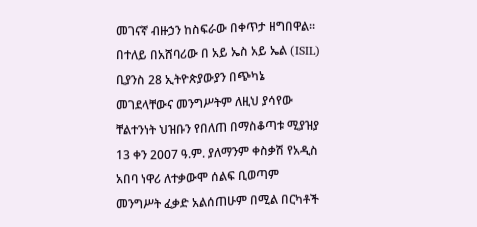መገናኛ ብዙኃን ከስፍራው በቀጥታ ዘግበዋል፡፡ በተለይ በአሸባሪው በ አይ ኤስ አይ ኤል (ISIL) ቢያንስ 28 ኢትዮጵያውያን በጭካኔ መገደላቸውና መንግሥትም ለዚህ ያሳየው ቸልተንነት ህዝቡን የበለጠ በማስቆጣቱ ሚያዝያ 13 ቀን 2007 ዓ.ም. ያለማንም ቀስቃሽ የአዲስ አበባ ነዋሪ ለተቃውሞ ሰልፍ ቢወጣም መንግሥት ፈቃድ አልሰጠሁም በሚል በርካቶች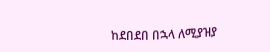ከደበደበ በኋላ ለሚያዝያ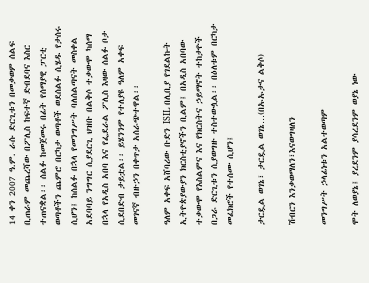14 ቀን 2007 ዓ.ም. ራሱ ድርጊቱን በመቃወም ሰልፍ ቢጠራም መጨረሻው በፖሊስ ከፍተኛ ድብደባና እስር ተጠናቋል፡፡ ሰልፉ ከመጀመሩ በፊት የሰማያዊ ፓርቲ ወጣቶችን ጨምሮ በርካታ ወጣቶች ወደሰልፉ ሲሄዱ የታሰሩ ሲሆን፤ ከሰልፉ በኋላ የመንግሥት ባለሰልጣናት መስቀል አደባባይ ንግግር ሲያደርጊ ህዝቡ በልቅሶ ተቃውሞ ካሰማ በኋላ የአዲስ አበባ እና የፌደራል ፖሊስ እዛው ሰልፉ ቦታ ሲደበድብ ታይቷል፡፡ ይሄንንም የተለያዩ ዓለም አቀፍ መገናኛ ብዙኃን በቀጥታ አሰራጭተዋል፡፡

ዓለም አቀፍ አሸባሪው ቡድን ISIL በሊቢያ የገደልኩት ኢትዮጵያውያን ክርስቲያኖችን ቢልም፤ በአዲስ አበባው ተቃውሞ የእስልምና እና የክርስትና ኃይማኖት ተከታዮች በጋራ ድርጊቱን ሲያወግዙ ተስተውሏል፡፡ በዕለቱም በርካታ መፈክሮች የተሰሙ ሲሆን፤

ታርዷል ወገኔ፣ ታርዷል ወገኔ…(በኡኡታና ልቅሶ)

ሽብርን እንቃወማለን፣እናወግዛለን

መንግሥት ኃላፊነቱን አልተወጣም

ሞት ለወያኔ፤ ያረደንም ያሳረደንም ወያኔ ነው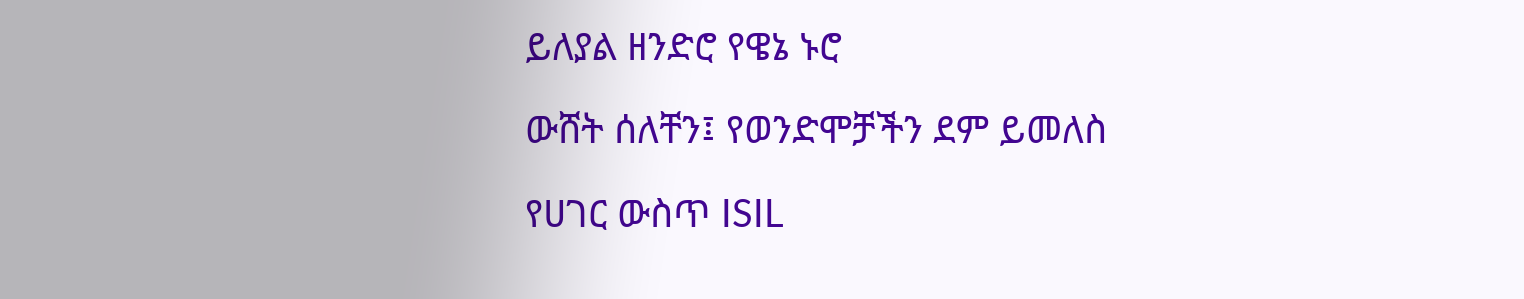ይለያል ዘንድሮ የዌኔ ኑሮ

ውሸት ሰለቸን፤ የወንድሞቻችን ደም ይመለስ

የሀገር ውስጥ ISIL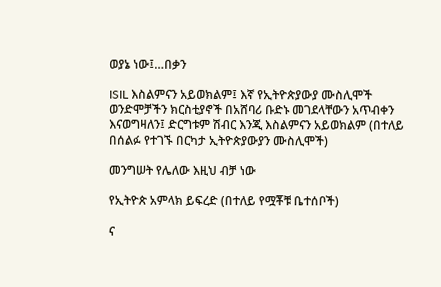ወያኔ ነው፤…በቃን

ISIL እስልምናን አይወክልም፤ እኛ የኢትዮጵያውያ ሙስሊሞች ወንድሞቻችን ክርስቲያኖች በአሸባሪ ቡድኑ መገደላቸውን አጥብቀን እናወግዛለን፤ ድርግቱም ሽብር እንጂ እስልምናን አይወክልም (በተለይ በሰልፉ የተገኙ በርካታ ኢትዮጵያውያን ሙስሊሞች)

መንግሠት የሌለው እዚህ ብቻ ነው

የኢትዮጵ አምላክ ይፍረድ (በተለይ የሟቾቹ ቤተሰቦች)

ና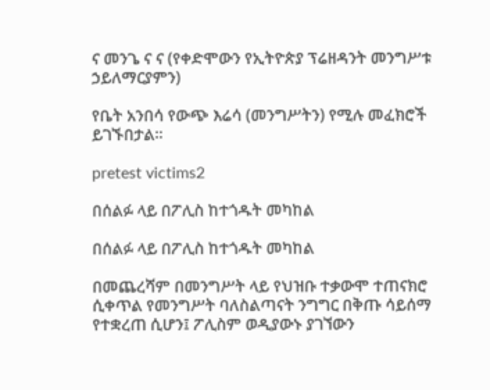ና መንጌ ና ና (የቀድሞውን የኢትዮጵያ ፕሬዘዳንት መንግሥቱ ኃይለማርያምን)

የቤት አንበሳ የውጭ እሬሳ (መንግሥትን) የሚሉ መፈክሮች ይገኙበታል፡፡

pretest victims2

በሰልፉ ላይ በፖሊስ ከተጎዱት መካከል

በሰልፉ ላይ በፖሊስ ከተጎዱት መካከል

በመጨረሻም በመንግሥት ላይ የህዝቡ ተቃውሞ ተጠናክሮ ሲቀጥል የመንግሥት ባለስልጣናት ንግግር በቅጡ ሳይሰማ የተቋረጠ ሲሆን፤ ፖሊስም ወዲያውኑ ያገኘውን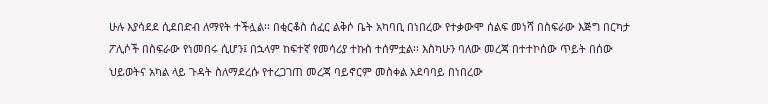ሁሉ እያሳደደ ሲደበድብ ለማየት ተችሏል፡፡ በቂርቆስ ሰፈር ልቅሶ ቤት አካባቢ በነበረው የተቃውሞ ሰልፍ መነሻ በስፍራው እጅግ በርካታ ፖሊሶች በስፍራው የነመበሩ ሲሆን፤ በኋላም ከፍተኛ የመሳሪያ ተኩስ ተሰምቷል፡፡ እስካሁን ባለው መረጃ በተተኮሰው ጥይት በሰው ህይወትና አካል ላይ ጉዳት ስለማደረሱ የተረጋገጠ መረጃ ባይኖርም መስቀል አደባባይ በነበረው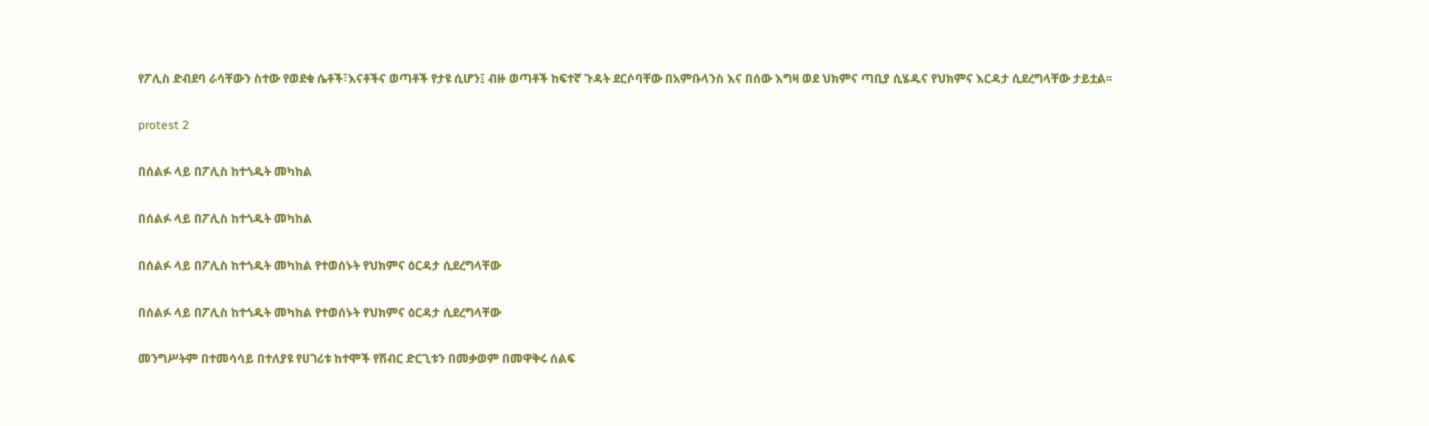የፖሊስ ድብደባ ራሳቸውን ስተው የወደቁ ሴቶች፣እናቶችና ወጣቶች የታዩ ሲሆን፤ ብዙ ወጣቶች ከፍተኛ ጉዳት ደርሶባቸው በአምቡላንስ እና በሰው እግዛ ወደ ህክምና ጣቢያ ሲሄዱና የህክምና እርዳታ ሲደረግላቸው ታይቷል፡፡

protest 2

በሰልፉ ላይ በፖሊስ ከተጎዱት መካከል

በሰልፉ ላይ በፖሊስ ከተጎዱት መካከል

በሰልፉ ላይ በፖሊስ ከተጎዱት መካከል የተወሰኑት የህክምና ዕርዳታ ሲደረግላቸው

በሰልፉ ላይ በፖሊስ ከተጎዱት መካከል የተወሰኑት የህክምና ዕርዳታ ሲደረግላቸው

መንግሥትም በተመሳሳይ በተለያዩ የሀገሪቱ ከተሞች የሽብር ድርጊቱን በመቃወም በመዋቅሩ ሰልፍ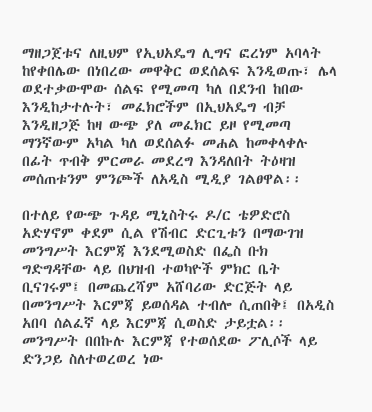ማዘጋጀቱና ለዚህም የኢህአዴግ ሊግና ፎረነም አባላት ከየቀበሌው በነበረው መዋቅር ወደሰልፍ እንዲወጡ፣ ሌላ ወደተቃውሞው ሰልፍ የሚመጣ ካለ በደንብ ከበው እንዲከታተሉት፣ መፈክሮችም በኢህአዴግ ብቻ እንዲዘጋጅ ከዛ ውጭ ያለ መፈክር ይዞ የሚመጣ ማንኛውም አካል ካለ ወደሰልፉ መሐል ከመቀላቀሉ በፊት ጥብቅ ምርመራ መደረግ እንዳለበት ትዕዛዝ መሰጠቱንም ምንጮች ለአዲስ ሚዲያ ገልፀዋል፡፡

በተለይ የውጭ ጉዳይ ሚኒስትሩ ዶ/ር ቴዎድሮስ አድሃኖም ቀደም ሲል የሽብር ድርጊቱን በማውገዝ መንግሥት እርምጃ እንደሚወስድ በፌስ ቡክ ግድግዳቸው ላይ በህዝብ ተወካዮች ምክር ቤት ቢናገሩም፤ በመጨረሻም አሸባሪው ድርጅት ላይ በመንግሥት እርምጃ ይወሰዳል ተብሎ ሲጠበቅ፤ በአዲስ አበባ ሰልፈኛ ላይ እርምጃ ሲወስድ ታይቷል፡፡ መንግሥት በበኩሉ እርምጃ የተወሰደው ፖሊሶች ላይ ድንጋይ ስለተወረወረ ነው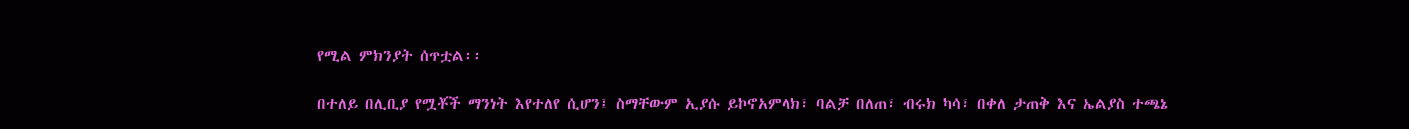የሚል ምክንያት ሰጥቷል፡፡

በተለይ በሊቢያ የሟቾች ማንነት እየተለየ ሲሆን፤ ስማቸውም ኢያሱ ይኮኖአምላክ፣ ባልቻ በለጠ፣ ብሩክ ካሳ፣ በቀለ ታጠቅ እና ኤልያስ ተጫኔ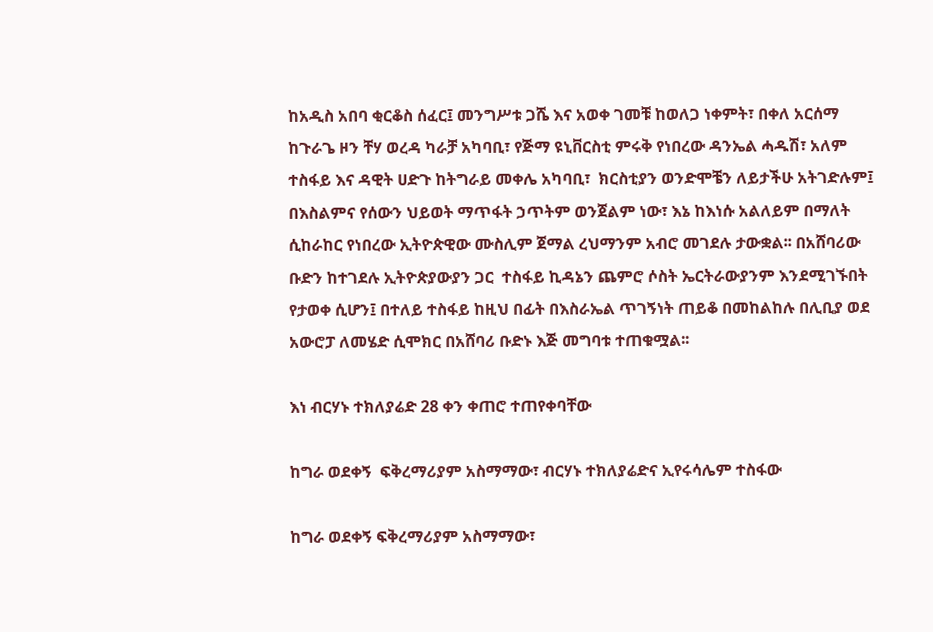ከአዲስ አበባ ቂርቆስ ሰፈር፤ መንግሥቱ ጋሼ እና አወቀ ገመቹ ከወለጋ ነቀምት፣ በቀለ አርሰማ ከጉራጌ ዞን ቸሃ ወረዳ ካራቻ አካባቢ፣ የጅማ ዩኒቨርስቲ ምሩቅ የነበረው ዳንኤል ሓዱሽ፣ አለም ተስፋይ እና ዳዊት ሀድጉ ከትግራይ መቀሌ አካባቢ፣  ክርስቲያን ወንድሞቼን ለይታችሁ አትገድሉም፤ በእስልምና የሰውን ህይወት ማጥፋት ኃጥትም ወንጀልም ነው፣ እኔ ከእነሱ አልለይም በማለት ሲከራከር የነበረው ኢትዮጵዊው ሙስሊም ጀማል ረህማንም አብሮ መገደሉ ታውቋል፡፡ በአሸባሪው ቡድን ከተገደሉ ኢትዮጵያውያን ጋር  ተስፋይ ኪዳኔን ጨምሮ ሶስት ኤርትራውያንም እንደሚገኙበት የታወቀ ሲሆን፤ በተለይ ተስፋይ ከዚህ በፊት በእስራኤል ጥገኝነት ጠይቆ በመከልከሉ በሊቢያ ወደ አውሮፓ ለመሄድ ሲሞክር በአሸባሪ ቡድኑ እጅ መግባቱ ተጠቁሟል፡፡

እነ ብርሃኑ ተክለያሬድ 28 ቀን ቀጠሮ ተጠየቀባቸው

ከግራ ወደቀኝ  ፍቅረማሪያም አስማማው፣ ብርሃኑ ተክለያሬድና ኢየሩሳሌም ተስፋው

ከግራ ወደቀኝ ፍቅረማሪያም አስማማው፣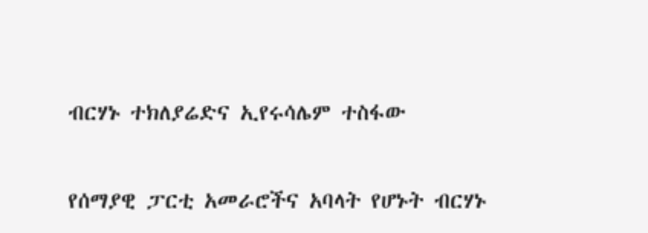ብርሃኑ ተክለያሬድና ኢየሩሳሌም ተስፋው

የሰማያዊ ፓርቲ አመራሮችና አባላት የሆኑት ብርሃኑ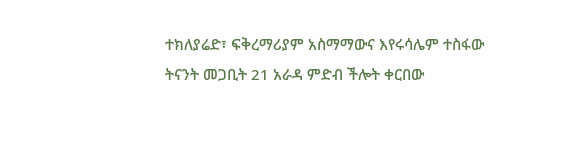ተክለያሬድ፣ ፍቅረማሪያም አስማማውና እየሩሳሌም ተስፋው ትናንት መጋቢት 21 አራዳ ምድብ ችሎት ቀርበው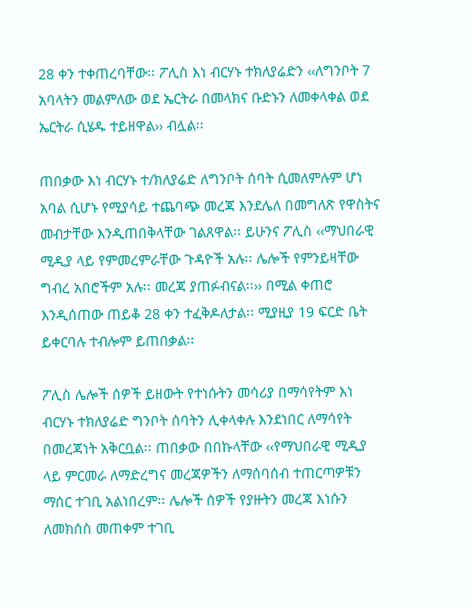28 ቀን ተቀጠረባቸው፡፡ ፖሊስ እነ ብርሃኑ ተክለያሬድን ‹‹ለግንቦት 7 አባላትን መልምለው ወደ ኤርትራ በመላክና ቡድኑን ለመቀላቀል ወደ ኤርትራ ሲሄዱ ተይዘዋል›› ብሏል፡፡

ጠበቃው እነ ብርሃኑ ተ/ክለያሬድ ለግንቦት ሰባት ሲመለምሉም ሆነ አባል ሲሆኑ የሚያሳይ ተጨባጭ መረጃ እንደሌለ በመግለጽ የዋስትና መብታቸው እንዲጠበቅላቸው ገልጸዋል፡፡ ይሁንና ፖሊስ ‹‹ማህበራዊ ሚዲያ ላይ የምመረምራቸው ጉዳዮች አሉ፡፡ ሌሎች የምንይዛቸው ግብረ አበሮችም አሉ፡፡ መረጃ ያጠፉብናል፡፡›› በሚል ቀጠሮ እንዲሰጠው ጠይቆ 28 ቀን ተፈቅዶለታል፡፡ ሚያዚያ 19 ፍርድ ቤት ይቀርባሉ ተብሎም ይጠበቃል፡፡

ፖሊስ ሌሎች ሰዎች ይዘውት የተነሱትን መሳሪያ በማሳየትም እነ ብርሃኑ ተክለያሬድ ግንቦት ሰባትን ሊቀላቀሉ እንደነበር ለማሳየት በመረጃነት አቅርቧል፡፡ ጠበቃው በበኩላቸው ‹‹የማህበራዊ ሚዲያ ላይ ምርመራ ለማድረግና መረጃዎችን ለማሰባሰብ ተጠርጣዎቹን ማሰር ተገቢ አልነበረም፡፡ ሌሎች ሰዎች የያዙትን መረጃ እነሱን ለመክሰስ መጠቀም ተገቢ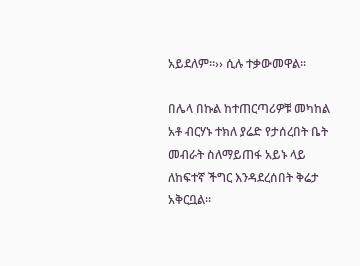አይደለም፡፡›› ሲሉ ተቃውመዋል፡፡

በሌላ በኩል ከተጠርጣሪዎቹ መካከል አቶ ብርሃኑ ተክለ ያሬድ የታሰረበት ቤት መብራት ስለማይጠፋ አይኑ ላይ ለከፍተኛ ችግር እንዳደረሰበት ቅሬታ አቅርቧል፡፡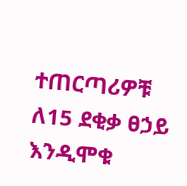ተጠርጣሪዎቹ ለ15 ደቂቃ ፀኃይ እንዲሞቁ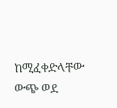ከሚፈቀድላቸው ውጭ ወደ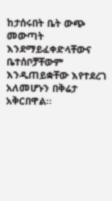ከታሰሩበት ቤት ውጭ መውጣት እንደማይፈቀድላቸውና ቤተሰቦቻቸውም እንዲጠይቋቸው እየተደረገ አለመሆኑን በቅሬታ አቅርበዋል፡፡